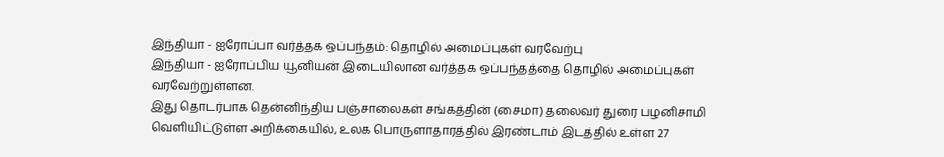இந்தியா - ஐரோப்பா வர்த்தக ஒப்பந்தம்: தொழில் அமைப்புகள் வரவேற்பு
இந்தியா - ஐரோப்பிய யூனியன் இடையிலான வர்த்தக ஒப்பந்தத்தை தொழில் அமைப்புகள் வரவேற்றுள்ளன.
இது தொடர்பாக தென்னிந்திய பஞ்சாலைகள் சங்கத்தின் (சைமா) தலைவர் துரை பழனிசாமி வெளியிட்டுள்ள அறிக்கையில், உலக பொருளாதாரத்தில் இரண்டாம் இடத்தில் உள்ள 27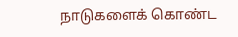நாடுகளைக் கொண்ட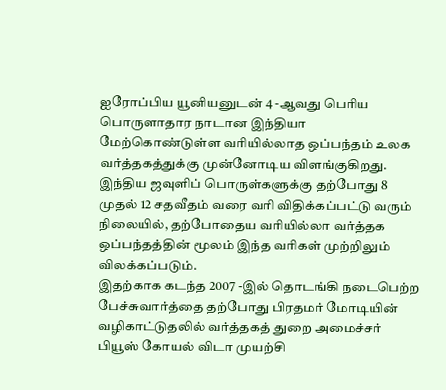ஐரோப்பிய யூனியனுடன் 4 -ஆவது பெரிய பொருளாதார நாடான இந்தியா மேற்கொண்டுள்ள வரியில்லாத ஒப்பந்தம் உலக வர்த்தகத்துக்கு முன்னோடிய விளங்குகிறது.
இந்திய ஜவுளிப் பொருள்களுக்கு தற்போது 8 முதல் 12 சதவீதம் வரை வரி விதிக்கப்பட்டு வரும் நிலையில், தற்போதைய வரியில்லா வர்த்தக ஒப்பந்தத்தின் மூலம் இந்த வரிகள் முற்றிலும் விலக்கப்படும்.
இதற்காக கடந்த 2007 -இல் தொடங்கி நடைபெற்ற பேச்சுவார்த்தை தற்போது பிரதமர் மோடியின் வழிகாட்டுதலில் வர்த்தகத் துறை அமைச்சர் பியூஸ் கோயல் விடா முயற்சி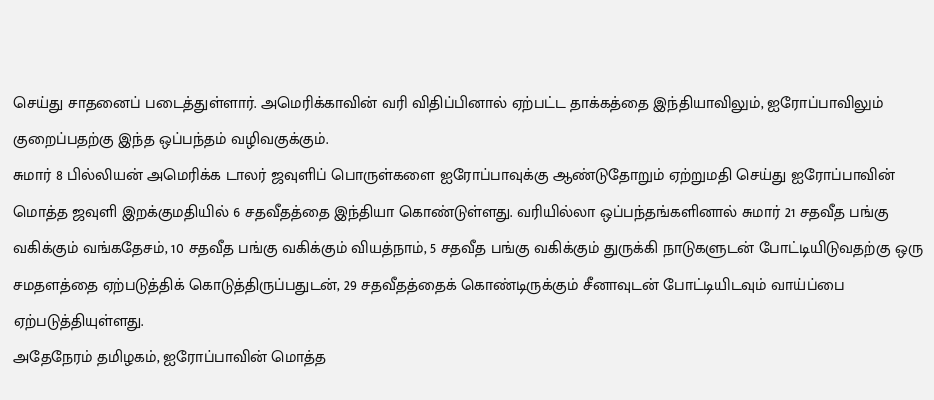செய்து சாதனைப் படைத்துள்ளார். அமெரிக்காவின் வரி விதிப்பினால் ஏற்பட்ட தாக்கத்தை இந்தியாவிலும், ஐரோப்பாவிலும் குறைப்பதற்கு இந்த ஒப்பந்தம் வழிவகுக்கும்.
சுமார் 8 பில்லியன் அமெரிக்க டாலர் ஜவுளிப் பொருள்களை ஐரோப்பாவுக்கு ஆண்டுதோறும் ஏற்றுமதி செய்து ஐரோப்பாவின் மொத்த ஜவுளி இறக்குமதியில் 6 சதவீதத்தை இந்தியா கொண்டுள்ளது. வரியில்லா ஒப்பந்தங்களினால் சுமார் 21 சதவீத பங்கு வகிக்கும் வங்கதேசம், 10 சதவீத பங்கு வகிக்கும் வியத்நாம், 5 சதவீத பங்கு வகிக்கும் துருக்கி நாடுகளுடன் போட்டியிடுவதற்கு ஒரு சமதளத்தை ஏற்படுத்திக் கொடுத்திருப்பதுடன், 29 சதவீதத்தைக் கொண்டிருக்கும் சீனாவுடன் போட்டியிடவும் வாய்ப்பை ஏற்படுத்தியுள்ளது.
அதேநேரம் தமிழகம், ஐரோப்பாவின் மொத்த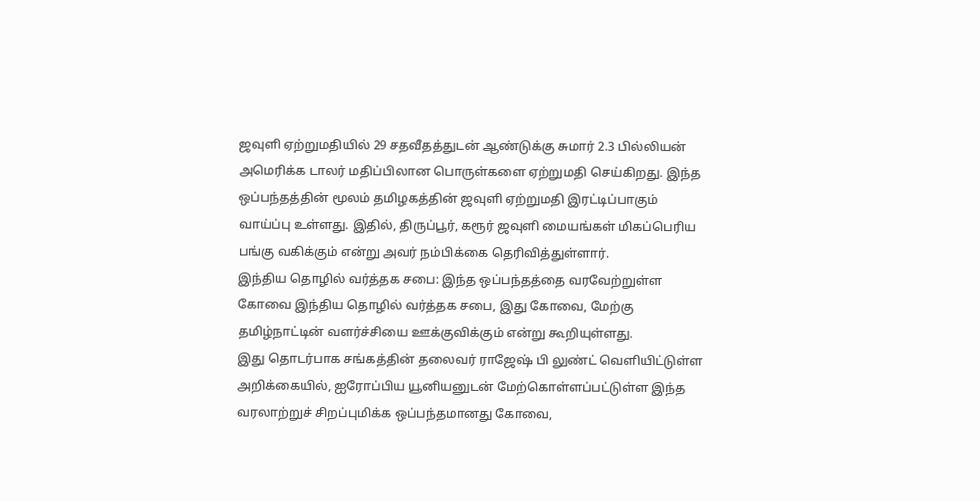ஜவுளி ஏற்றுமதியில் 29 சதவீதத்துடன் ஆண்டுக்கு சுமார் 2.3 பில்லியன் அமெரிக்க டாலர் மதிப்பிலான பொருள்களை ஏற்றுமதி செய்கிறது. இந்த ஒப்பந்தத்தின் மூலம் தமிழகத்தின் ஜவுளி ஏற்றுமதி இரட்டிப்பாகும் வாய்ப்பு உள்ளது. இதில், திருப்பூர், கரூர் ஜவுளி மையங்கள் மிகப்பெரிய பங்கு வகிக்கும் என்று அவர் நம்பிக்கை தெரிவித்துள்ளார்.
இந்திய தொழில் வர்த்தக சபை: இந்த ஒப்பந்தத்தை வரவேற்றுள்ள கோவை இந்திய தொழில் வர்த்தக சபை, இது கோவை, மேற்கு தமிழ்நாட்டின் வளர்ச்சியை ஊக்குவிக்கும் என்று கூறியுள்ளது.
இது தொடர்பாக சங்கத்தின் தலைவர் ராஜேஷ் பி லுண்ட் வெளியிட்டுள்ள அறிக்கையில், ஐரோப்பிய யூனியனுடன் மேற்கொள்ளப்பட்டுள்ள இந்த வரலாற்றுச் சிறப்புமிக்க ஒப்பந்தமானது கோவை,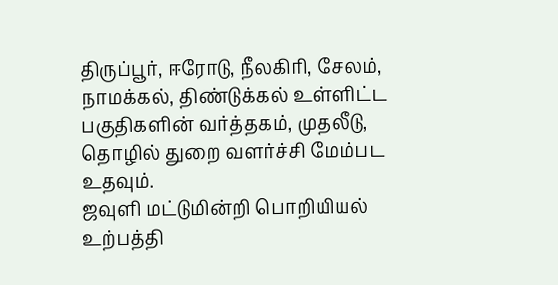திருப்பூர், ஈரோடு, நீலகிரி, சேலம், நாமக்கல், திண்டுக்கல் உள்ளிட்ட பகுதிகளின் வர்த்தகம், முதலீடு, தொழில் துறை வளர்ச்சி மேம்பட உதவும்.
ஜவுளி மட்டுமின்றி பொறியியல் உற்பத்தி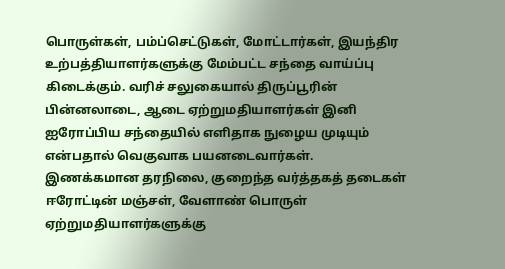பொருள்கள், பம்ப்செட்டுகள், மோட்டார்கள், இயந்திர உற்பத்தியாளர்களுக்கு மேம்பட்ட சந்தை வாய்ப்பு கிடைக்கும். வரிச் சலுகையால் திருப்பூரின் பின்னலாடை, ஆடை ஏற்றுமதியாளர்கள் இனி ஐரோப்பிய சந்தையில் எளிதாக நுழைய முடியும் என்பதால் வெகுவாக பயனடைவார்கள்.
இணக்கமான தரநிலை, குறைந்த வர்த்தகத் தடைகள் ஈரோட்டின் மஞ்சள், வேளாண் பொருள் ஏற்றுமதியாளர்களுக்கு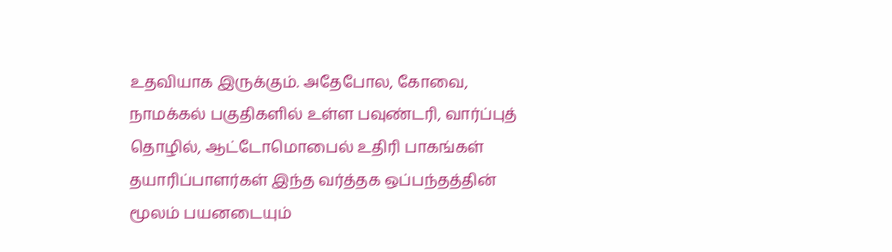உதவியாக இருக்கும். அதேபோல, கோவை, நாமக்கல் பகுதிகளில் உள்ள பவுண்டரி, வார்ப்புத் தொழில், ஆட்டோமொபைல் உதிரி பாகங்கள் தயாரிப்பாளர்கள் இந்த வர்த்தக ஒப்பந்தத்தின் மூலம் பயனடையும்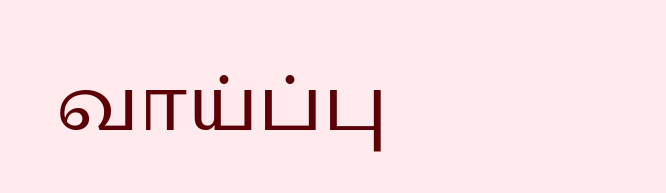வாய்ப்பு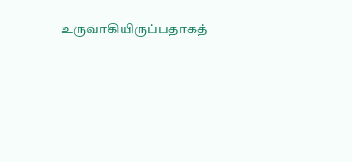உருவாகியிருப்பதாகத்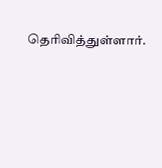தெரிவித்துள்ளார்.